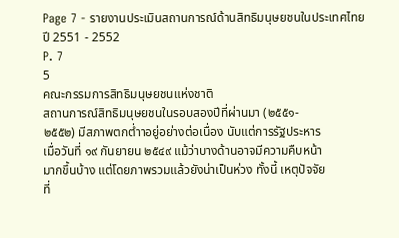Page 7 - รายงานประเมินสถานการณ์ด้านสิทธิมนุษยชนในประเทศไทย ปี 2551 - 2552
P. 7
5
คณะกรรมการสิทธิมนุษยชนแห่งชาติ
สถานการณ์สิทธิมนุษยชนในรอบสองปีที่ผ่านมา (๒๕๕๑-
๒๕๕๒) มีสภาพตกต่ำาอยู่อย่างต่อเนื่อง นับแต่การรัฐประหาร
เมื่อวันที่ ๑๙ กันยายน ๒๕๔๙ แม้ว่าบางด้านอาจมีความคืบหน้า
มากขึ้นบ้าง แต่โดยภาพรวมแล้วยังน่าเป็นห่วง ทั้งนี้ เหตุปัจจัย
ที่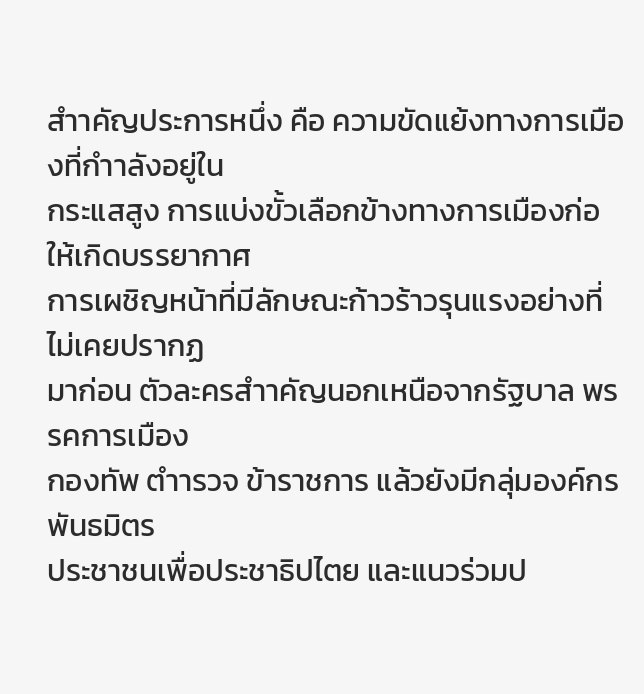สำาคัญประการหนึ่ง คือ ความขัดแย้งทางการเมืองที่กำาลังอยู่ใน
กระแสสูง การแบ่งขั้วเลือกข้างทางการเมืองก่อให้เกิดบรรยากาศ
การเผชิญหน้าที่มีลักษณะก้าวร้าวรุนแรงอย่างที่ไม่เคยปรากฏ
มาก่อน ตัวละครสำาคัญนอกเหนือจากรัฐบาล พรรคการเมือง
กองทัพ ตำารวจ ข้าราชการ แล้วยังมีกลุ่มองค์กรพันธมิตร
ประชาชนเพื่อประชาธิปไตย และแนวร่วมป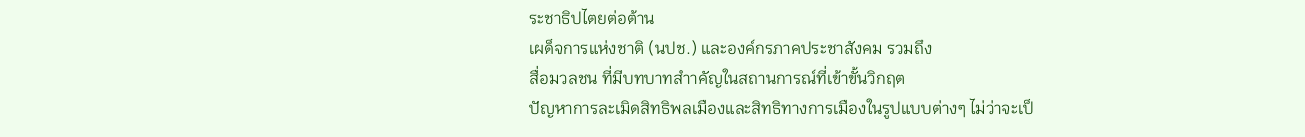ระชาธิปไตยต่อต้าน
เผด็จการแห่งชาติ (นปช.) และองค์กรภาคประชาสังคม รวมถึง
สื่อมวลชน ที่มีบทบาทสำาคัญในสถานการณ์ที่เข้าขั้นวิกฤต
ปัญหาการละเมิดสิทธิพลเมืองและสิทธิทางการเมืองในรูปแบบต่างๆ ไม่ว่าจะเป็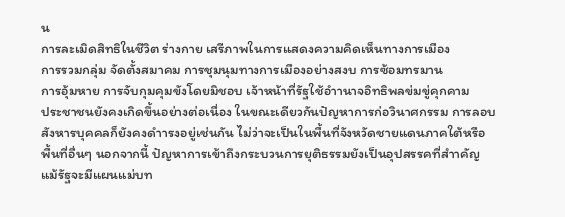น
การละเมิดสิทธิในชีวิต ร่างกาย เสรีภาพในการแสดงความคิดเห็นทางการเมือง
การรวมกลุ่ม จัดตั้งสมาคม การชุมนุมทางการเมืองอย่างสงบ การซ้อมทรมาน
การอุ้มหาย การจับกุมคุมขังโดยมิชอบ เจ้าหน้าที่รัฐใช้อำานาจอิทธิพลข่มขู่คุกคาม
ประชาชนยังคงเกิดขึ้นอย่างต่อเนื่อง ในขณะเดียวกันปัญหาการก่อวินาศกรรม การลอบ
สังหารบุคคลก็ยังคงดำารงอยู่เช่นกัน ไม่ว่าจะเป็นในพื้นที่จังหวัดชายแดนภาคใต้หรือ
พื้นที่อื่นๆ นอกจากนี้ ปัญหาการเข้าถึงกระบวนการยุติธรรมยังเป็นอุปสรรคที่สำาคัญ
แม้รัฐจะมีแผนแม่บท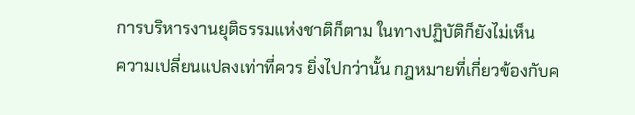การบริหารงานยุติธรรมแห่งชาติก็ตาม ในทางปฏิบัติก็ยังไม่เห็น
ความเปลี่ยนแปลงเท่าที่ควร ยิ่งไปกว่านั้น กฎหมายที่เกี่ยวข้องกับค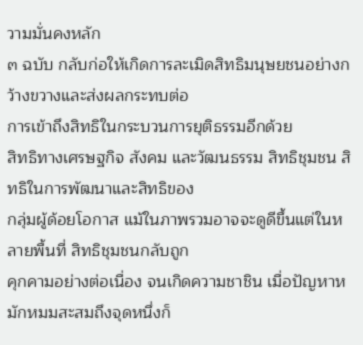วามมั่นคงหลัก
๓ ฉบับ กลับก่อให้เกิดการละเมิดสิทธิมนุษยชนอย่างกว้างขวางและส่งผลกระทบต่อ
การเข้าถึงสิทธิในกระบวนการยุติธรรมอีกด้วย
สิทธิทางเศรษฐกิจ สังคม และวัฒนธรรม สิทธิชุมชน สิทธิในการพัฒนาและสิทธิของ
กลุ่มผู้ด้อยโอกาส แม้ในภาพรวมอาจจะดูดีขึ้นแต่ในหลายพื้นที่ สิทธิชุมชนกลับถูก
คุกคามอย่างต่อเนื่อง จนเกิดความชาชิน เมื่อปัญหาหมักหมมสะสมถึงจุดหนึ่งก็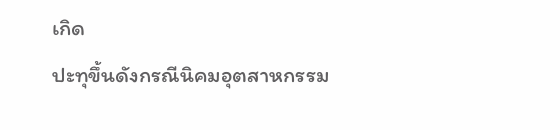เกิด
ปะทุขึ้นดังกรณีนิคมอุตสาหกรรม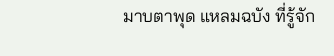มาบตาพุด แหลมฉบัง ที่รู้จัก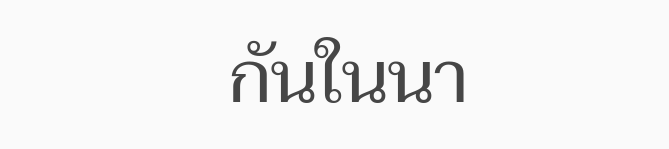กันในนา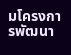มโครงการพัฒนา